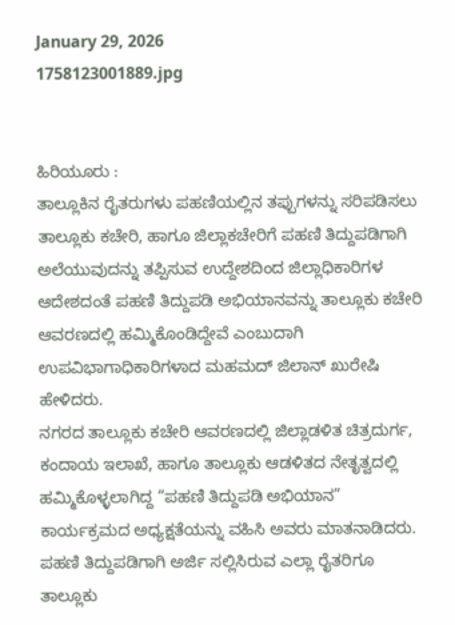January 29, 2026
1758123001889.jpg


ಹಿರಿಯೂರು :
ತಾಲ್ಲೂಕಿನ ರೈತರುಗಳು ಪಹಣಿಯಲ್ಲಿನ ತಪ್ಪುಗಳನ್ನು ಸರಿಪಡಿಸಲು ತಾಲ್ಲೂಕು ಕಚೇರಿ, ಹಾಗೂ ಜಿಲ್ಲಾಕಚೇರಿಗೆ ಪಹಣಿ ತಿದ್ದುಪಡಿಗಾಗಿ ಅಲೆಯುವುದನ್ನು ತಪ್ಪಿಸುವ ಉದ್ದೇಶದಿಂದ ಜಿಲ್ಲಾಧಿಕಾರಿಗಳ ಆದೇಶದಂತೆ ಪಹಣಿ ತಿದ್ದುಪಡಿ ಅಭಿಯಾನವನ್ನು ತಾಲ್ಲೂಕು ಕಚೇರಿ ಆವರಣದಲ್ಲಿ ಹಮ್ಮಿಕೊಂಡಿದ್ದೇವೆ ಎಂಬುದಾಗಿ ಉಪವಿಭಾಗಾಧಿಕಾರಿಗಳಾದ ಮಹಮದ್ ಜಿಲಾನ್ ಖುರೇಷಿ ಹೇಳಿದರು.
ನಗರದ ತಾಲ್ಲೂಕು ಕಚೇರಿ ಆವರಣದಲ್ಲಿ ಜಿಲ್ಲಾಡಳಿತ ಚಿತ್ರದುರ್ಗ, ಕಂದಾಯ ಇಲಾಖೆ, ಹಾಗೂ ತಾಲ್ಲೂಕು ಆಡಳಿತದ ನೇತೃತ್ವದಲ್ಲಿ ಹಮ್ಮಿಕೊಳ್ಳಲಾಗಿದ್ದ “ಪಹಣಿ ತಿದ್ದುಪಡಿ ಅಭಿಯಾನ” ಕಾರ್ಯಕ್ರಮದ ಅಧ್ಯಕ್ಷತೆಯನ್ನು ವಹಿಸಿ ಅವರು ಮಾತನಾಡಿದರು.
ಪಹಣಿ ತಿದ್ದುಪಡಿಗಾಗಿ ಅರ್ಜಿ ಸಲ್ಲಿಸಿರುವ ಎಲ್ಲಾ ರೈತರಿಗೂ ತಾಲ್ಲೂಕು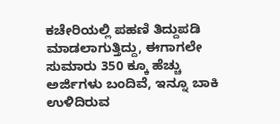ಕಚೇರಿಯಲ್ಲಿ ಪಹಣಿ ತಿದ್ದುಪಡಿ ಮಾಡಲಾಗುತ್ತಿದ್ದು, ಈಗಾಗಲೇ ಸುಮಾರು 350 ಕ್ಕೂ ಹೆಚ್ಚು ಅರ್ಜಿಗಳು ಬಂದಿವೆ, ಇನ್ನೂ ಬಾಕಿ ಉಳಿದಿರುವ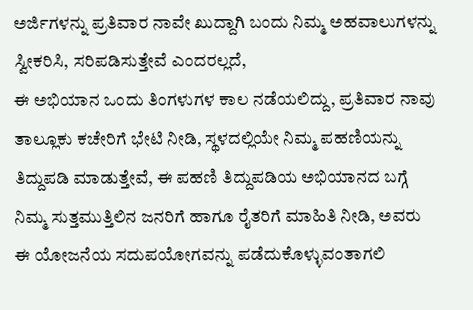ಅರ್ಜಿಗಳನ್ನು ಪ್ರತಿವಾರ ನಾವೇ ಖುದ್ದಾಗಿ ಬಂದು ನಿಮ್ಮ ಅಹವಾಲುಗಳನ್ನು ಸ್ವೀಕರಿಸಿ, ಸರಿಪಡಿಸುತ್ತೇವೆ ಎಂದರಲ್ಲದೆ,
ಈ ಅಭಿಯಾನ ಒಂದು ತಿಂಗಳುಗಳ ಕಾಲ ನಡೆಯಲಿದ್ದು, ಪ್ರತಿವಾರ ನಾವು ತಾಲ್ಲೂಕು ಕಚೇರಿಗೆ ಭೇಟಿ ನೀಡಿ, ಸ್ಥಳದಲ್ಲಿಯೇ ನಿಮ್ಮ ಪಹಣಿಯನ್ನು ತಿದ್ದುಪಡಿ ಮಾಡುತ್ತೇವೆ, ಈ ಪಹಣಿ ತಿದ್ದುಪಡಿಯ ಅಭಿಯಾನದ ಬಗ್ಗೆ ನಿಮ್ಮ ಸುತ್ತಮುತ್ತಿಲಿನ ಜನರಿಗೆ ಹಾಗೂ ರೈತರಿಗೆ ಮಾಹಿತಿ ನೀಡಿ, ಅವರು ಈ ಯೋಜನೆಯ ಸದುಪಯೋಗವನ್ನು ಪಡೆದುಕೊಳ್ಳುವಂತಾಗಲಿ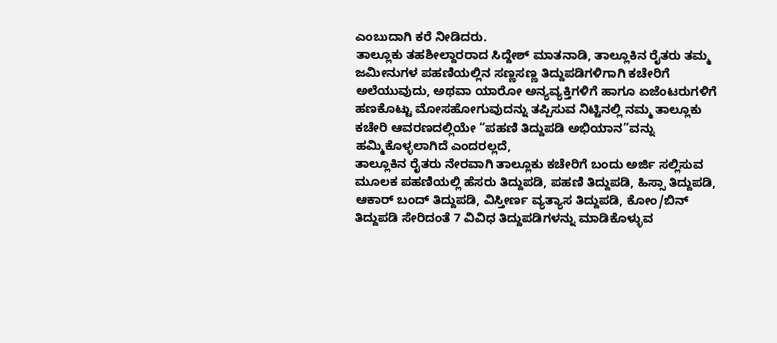ಎಂಬುದಾಗಿ ಕರೆ ನೀಡಿದರು.
ತಾಲ್ಲೂಕು ತಹಶೀಲ್ದಾರರಾದ ಸಿದ್ದೇಶ್ ಮಾತನಾಡಿ, ತಾಲ್ಲೂಕಿನ ರೈತರು ತಮ್ಮ ಜಮೀನುಗಳ ಪಹಣಿಯಲ್ಲಿನ ಸಣ್ಣಸಣ್ಣ ತಿದ್ದುಪಡಿಗಳಿಗಾಗಿ ಕಚೇರಿಗೆ ಅಲೆಯುವುದು, ಅಥವಾ ಯಾರೋ ಅನ್ಯವ್ಯಕ್ತಿಗಳಿಗೆ ಹಾಗೂ ಏಜೆಂಟರುಗಳಿಗೆ ಹಣಕೊಟ್ಟು ಮೋಸಹೋಗುವುದನ್ನು ತಪ್ಪಿಸುವ ನಿಟ್ಟಿನಲ್ಲಿ ನಮ್ಮ ತಾಲ್ಲೂಕು ಕಚೇರಿ ಆವರಣದಲ್ಲಿಯೇ “ಪಹಣಿ ತಿದ್ದುಪಡಿ ಅಭಿಯಾನ”ವನ್ನು ಹಮ್ಮಿಕೊಳ್ಳಲಾಗಿದೆ ಎಂದರಲ್ಲದೆ,
ತಾಲ್ಲೂಕಿನ ರೈತರು ನೇರವಾಗಿ ತಾಲ್ಲೂಕು ಕಚೇರಿಗೆ ಬಂದು ಅರ್ಜಿ ಸಲ್ಲಿಸುವ ಮೂಲಕ ಪಹಣಿಯಲ್ಲಿ ಹೆಸರು ತಿದ್ದುಪಡಿ, ಪಹಣಿ ತಿದ್ದುಪಡಿ, ಹಿಸ್ಸಾ ತಿದ್ದುಪಡಿ, ಆಕಾರ್ ಬಂದ್ ತಿದ್ದುಪಡಿ, ವಿಸ್ತೀರ್ಣ ವ್ಯತ್ಯಾಸ ತಿದ್ದುಪಡಿ, ಕೋಂ/ಬಿನ್ ತಿದ್ದುಪಡಿ ಸೇರಿದಂತೆ 7 ವಿವಿಧ ತಿದ್ದುಪಡಿಗಳನ್ನು ಮಾಡಿಕೊಳ್ಳುವ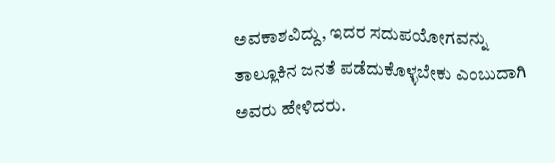ಅವಕಾಶವಿದ್ದು, ಇದರ ಸದುಪಯೋಗವನ್ನು ತಾಲ್ಲೂಕಿನ ಜನತೆ ಪಡೆದುಕೊಳ್ಳಬೇಕು ಎಂಬುದಾಗಿ ಅವರು ಹೇಳಿದರು.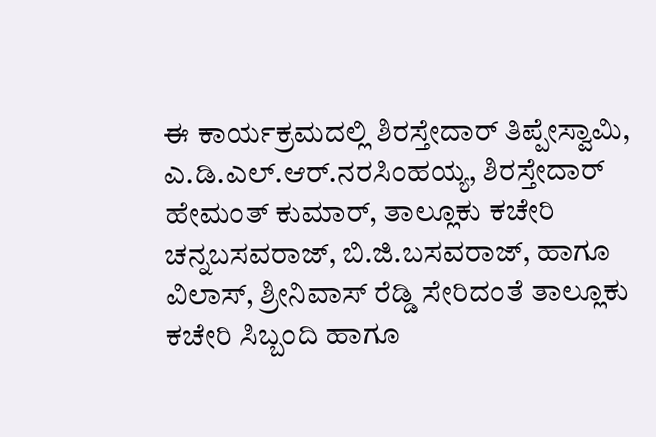ಈ ಕಾರ್ಯಕ್ರಮದಲ್ಲಿ ಶಿರಸ್ತೇದಾರ್ ತಿಪ್ಪೇಸ್ವಾಮಿ, ಎ.ಡಿ.ಎಲ್.ಆರ್.ನರಸಿಂಹಯ್ಯ, ಶಿರಸ್ತೇದಾರ್ ಹೇಮಂತ್ ಕುಮಾರ್, ತಾಲ್ಲೂಕು ಕಚೇರಿ ಚನ್ನಬಸವರಾಜ್, ಬಿ.ಜಿ.ಬಸವರಾಜ್, ಹಾಗೂ ವಿಲಾಸ್, ಶ್ರೀನಿವಾಸ್ ರೆಡ್ಡಿ ಸೇರಿದಂತೆ ತಾಲ್ಲೂಕು ಕಚೇರಿ ಸಿಬ್ಬಂದಿ ಹಾಗೂ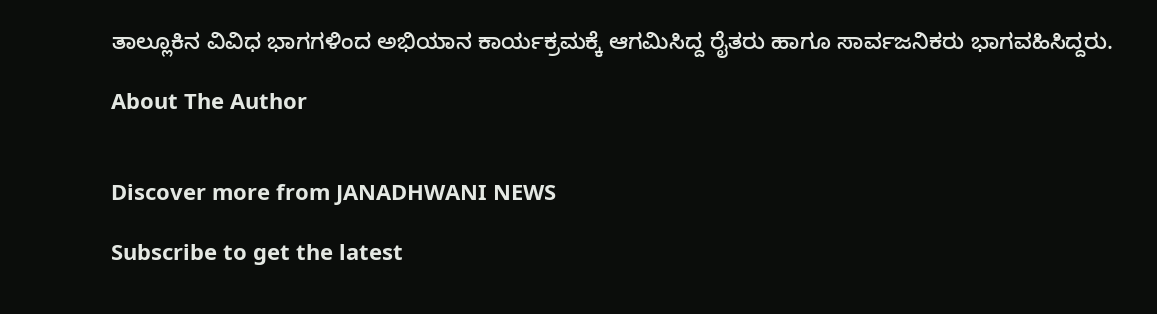ತಾಲ್ಲೂಕಿನ ವಿವಿಧ ಭಾಗಗಳಿಂದ ಅಭಿಯಾನ ಕಾರ್ಯಕ್ರಮಕ್ಕೆ ಆಗಮಿಸಿದ್ದ ರೈತರು ಹಾಗೂ ಸಾರ್ವಜನಿಕರು ಭಾಗವಹಿಸಿದ್ದರು.

About The Author


Discover more from JANADHWANI NEWS

Subscribe to get the latest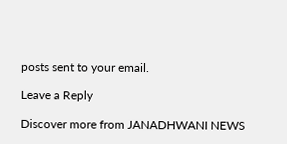posts sent to your email.

Leave a Reply

Discover more from JANADHWANI NEWS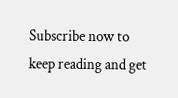Subscribe now to keep reading and get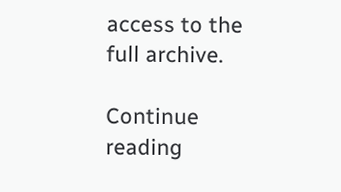access to the full archive.

Continue reading